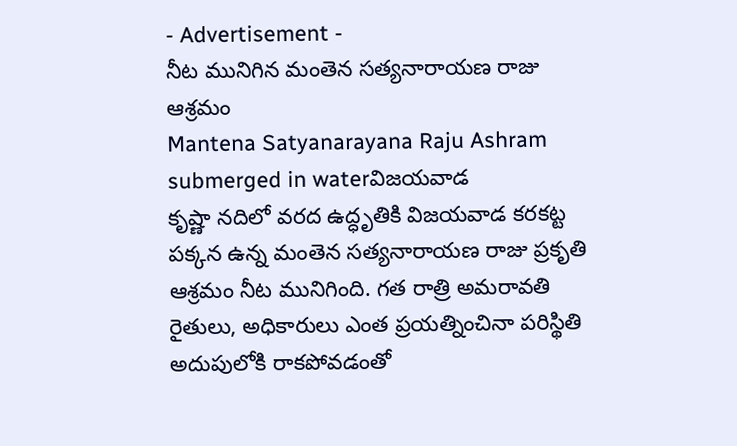- Advertisement -
నీట మునిగిన మంతెన సత్యనారాయణ రాజు ఆశ్రమం
Mantena Satyanarayana Raju Ashram submerged in waterవిజయవాడ
కృష్ణా నదిలో వరద ఉద్ధృతికి విజయవాడ కరకట్ట పక్కన ఉన్న మంతెన సత్యనారాయణ రాజు ప్రకృతి ఆశ్రమం నీట మునిగింది. గత రాత్రి అమరావతి రైతులు, అధికారులు ఎంత ప్రయత్నించినా పరిస్థితి అదుపులోకి రాకపోవడంతో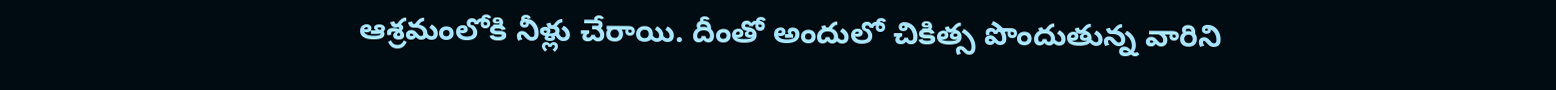ఆశ్రమంలోకి నీళ్లు చేరాయి. దీంతో అందులో చికిత్స పొందుతున్న వారిని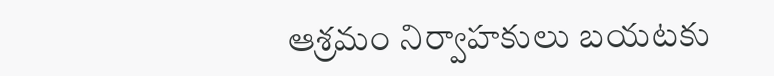ఆశ్రమం నిర్వాహకులు బయటకు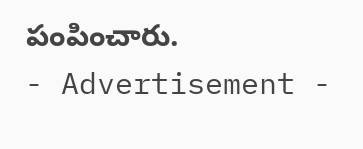పంపించారు.
- Advertisement -